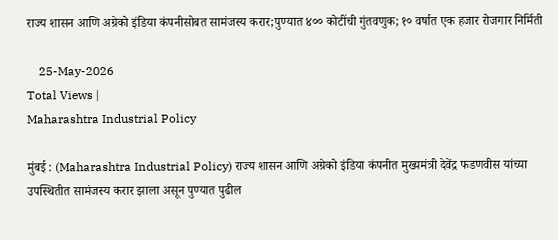राज्य शासन आणि अग्रेको इंडिया कंपनीसोबत सामंजस्य करार;पुण्यात ४०० कोटींची गुंतवणुक; १० वर्षात एक हजार रोजगार निर्मिती

    25-May-2026
Total Views |
Maharashtra Industrial Policy

मुंबई : (Maharashtra Industrial Policy) राज्य शासन आणि अग्रेको इंडिया कंपनीत मुख्यमंत्री देवेंद्र फडणवीस यांच्या उपस्थितीत सामंजस्य करार झाला असून पुण्यात पुढील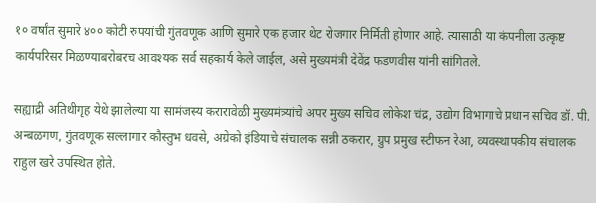१० वर्षांत सुमारे ४०० कोटी रुपयांची गुंतवणूक आणि सुमारे एक हजार थेट रोजगार निर्मिती होणार आहे. त्यासाठी या कंपनीला उत्कृष्ट कार्यपरिसर मिळण्याबरोबरच आवश्यक सर्व सहकार्य केले जाईल, असे मुख्यमंत्री देवेंद्र फडणवीस यांनी सांगितले.

सह्याद्री अतिथीगृह येथे झालेल्या या सामंजस्य करारावेळी मुख्यमंत्र्यांचे अपर मुख्य सचिव लोकेश चंद्र, उद्योग विभागाचे प्रधान सचिव डॉ. पी. अन्बळगण, गुंतवणूक सल्लागार कौस्तुभ धवसे, अग्रेको इंडियाचे संचालक सन्नी ठकरार, ग्रुप प्रमुख स्टीफन रेआ, व्यवस्थापकीय संचालक राहुल खरे उपस्थित होते.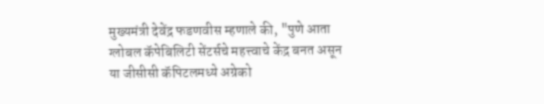मुख्यमंत्री देवेंद्र फडणवीस म्हणाले की, "पुणे आता ग्लोबल कॅपेबिलिटी सेंटर्सचे महत्त्वाचे केंद्र बनत असून या जीसीसी कॅपिटलमध्ये अग्रेको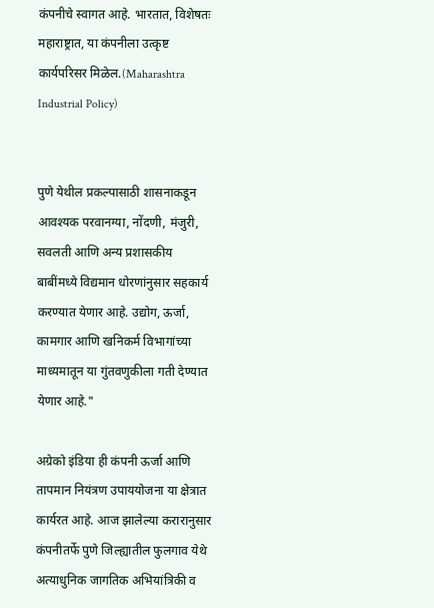कंपनीचे स्वागत आहे. भारतात, विशेषतः महाराष्ट्रात, या कंपनीला उत्कृष्ट कार्यपरिसर मिळेल.(Maharashtra Industrial Policy)


पुणे येथील प्रकल्पासाठी शासनाकडून आवश्यक परवानग्या, नोंदणी, मंजुरी, सवलती आणि अन्य प्रशासकीय बाबींमध्ये विद्यमान धोरणांनुसार सहकार्य करण्यात येणार आहे. उद्योग, ऊर्जा, कामगार आणि खनिकर्म विभागांच्या माध्यमातून या गुंतवणुकीला गती देण्यात येणार आहे."

अग्रेको इंडिया ही कंपनी ऊर्जा आणि तापमान नियंत्रण उपाययोजना या क्षेत्रात कार्यरत आहे. आज झालेल्या करारानुसार कंपनीतर्फे पुणे जिल्ह्यातील फुलगाव येथे अत्याधुनिक जागतिक अभियांत्रिकी व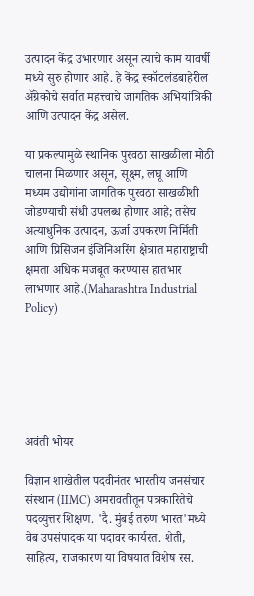उत्पादन केंद्र उभारणार असून त्याचे काम यावर्षी मध्ये सुरु होणार आहे. हे केंद्र स्कॉटलंडबाहेरील ॲग्रेकोचे सर्वात महत्त्वाचे जागतिक अभियांत्रिकी आणि उत्पादन केंद्र असेल.

या प्रकल्पामुळे स्थानिक पुरवठा साखळीला मोठी चालना मिळणार असून, सूक्ष्म, लघू आणि मध्यम उद्योगांना जागतिक पुरवठा साखळीशी जोडण्याची संधी उपलब्ध होणार आहे; तसेच अत्याधुनिक उत्पादन, ऊर्जा उपकरण निर्मिती आणि प्रिसिजन इंजिनिअरिंग क्षेत्रात महाराष्ट्राची क्षमता अधिक मजबूत करण्यास हातभार लाभणार आहे.(Maharashtra Industrial Policy)






अवंती भोयर

विज्ञान शाखेतील पदवीनंतर भारतीय जनसंचार संस्थान (IIMC) अमरावतीतून पत्रकारितेचे पदव्युत्तर शिक्षण. 'दै. मुंबई तरुण भारत'मध्ये वेब उपसंपादक या पदावर कार्यरत. शेती, साहित्य, राजकारण या विषयात विशेष रस.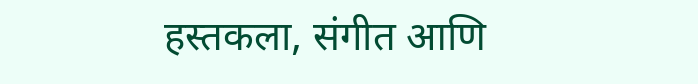हस्तकला, संगीत आणि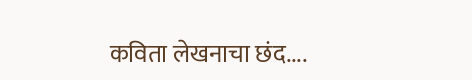कविता लेखनाचा छंद....